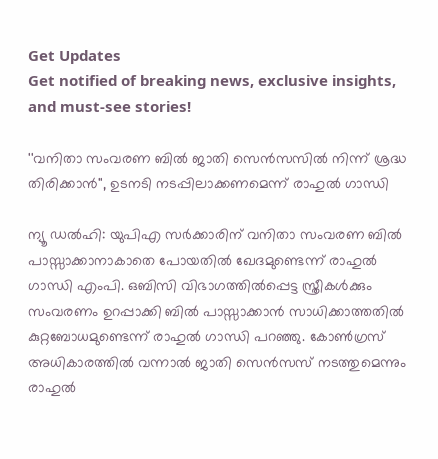Get Updates
Get notified of breaking news, exclusive insights, and must-see stories!

''വനിതാ സംവരണ ബിൽ ജാതി സെൻസസിൽ നിന്ന് ശ്രദ്ധ തിരിക്കാൻ'', ഉടനടി നടപ്പിലാക്കണമെന്ന് രാഹുൽ ഗാന്ധി

ന്യൂ ഡല്‍ഹി: യുപിഎ സര്‍ക്കാരിന് വനിതാ സംവരണ ബില്‍ പാസ്സാക്കാനാകാതെ പോയതില്‍ ഖേദമുണ്ടെന്ന് രാഹുല്‍ ഗാന്ധി എംപി. ഒബിസി വിഭാഗത്തില്‍പ്പെട്ട സ്ത്രീകള്‍ക്കും സംവരണം ഉറപ്പാക്കി ബില്‍ പാസ്സാക്കാന്‍ സാധിക്കാത്തതില്‍ കുറ്റബോധമുണ്ടെന്ന് രാഹുല്‍ ഗാന്ധി പറഞ്ഞു. കോണ്‍ഗ്രസ് അധികാരത്തില്‍ വന്നാല്‍ ജാതി സെന്‍സസ് നടത്തുമെന്നും രാഹുല്‍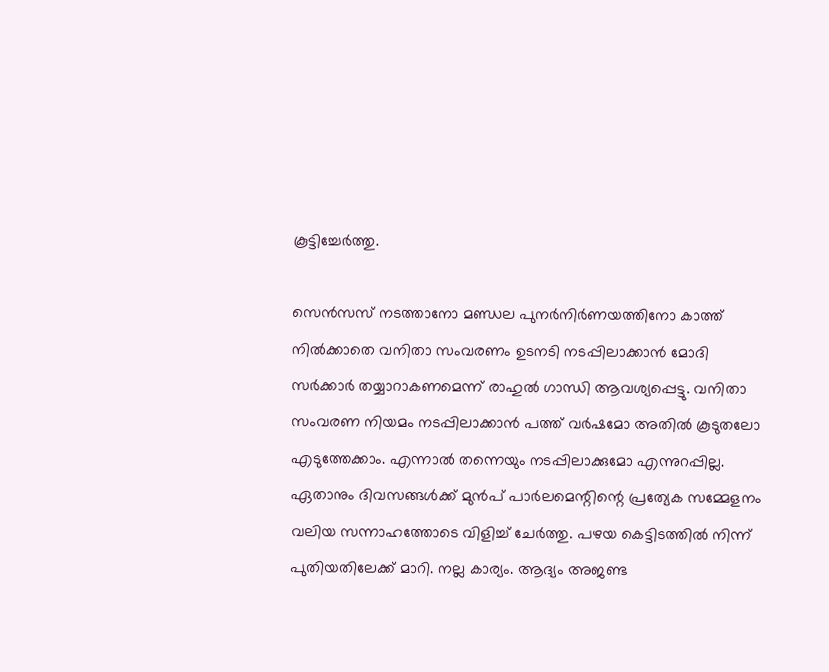കൂട്ടിച്ചേര്‍ത്തു.

സെന്‍സസ് നടത്താനോ മണ്ഡല പുനര്‍നിര്‍ണയത്തിനോ കാത്ത് നില്‍ക്കാതെ വനിതാ സംവരണം ഉടനടി നടപ്പിലാക്കാന്‍ മോദി സര്‍ക്കാര്‍ തയ്യാറാകണമെന്ന് രാഹുല്‍ ഗാന്ധി ആവശ്യപ്പെട്ടു. വനിതാ സംവരണ നിയമം നടപ്പിലാക്കാന്‍ പത്ത് വര്‍ഷമോ അതില്‍ കൂടുതലോ എടുത്തേക്കാം. എന്നാല്‍ തന്നെയും നടപ്പിലാക്കുമോ എന്നുറപ്പില്ല. ഏതാനും ദിവസങ്ങള്‍ക്ക് മുന്‍പ് പാര്‍ലമെന്റിന്റെ പ്രത്യേക സമ്മേളനം വലിയ സന്നാഹത്തോടെ വിളിച്ച് ചേര്‍ത്തു. പഴയ കെട്ടിടത്തില്‍ നിന്ന് പുതിയതിലേക്ക് മാറി. നല്ല കാര്യം. ആദ്യം അജണ്ട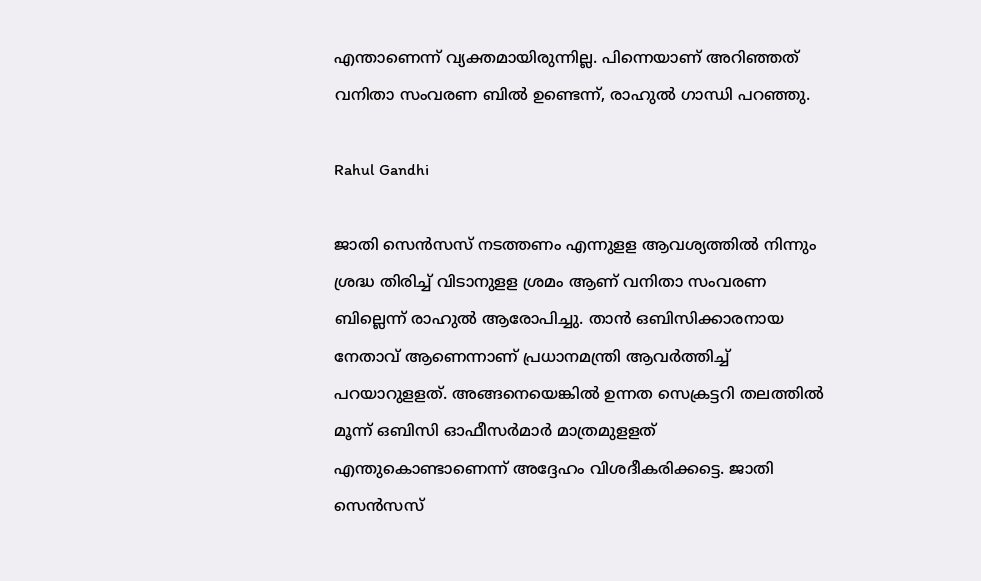എന്താണെന്ന് വ്യക്തമായിരുന്നില്ല. പിന്നെയാണ് അറിഞ്ഞത് വനിതാ സംവരണ ബില്‍ ഉണ്ടെന്ന്, രാഹുല്‍ ഗാന്ധി പറഞ്ഞു.

Rahul Gandhi

ജാതി സെന്‍സസ് നടത്തണം എന്നുളള ആവശ്യത്തില്‍ നിന്നും ശ്രദ്ധ തിരിച്ച് വിടാനുളള ശ്രമം ആണ് വനിതാ സംവരണ ബില്ലെന്ന് രാഹുല്‍ ആരോപിച്ചു. താന്‍ ഒബിസിക്കാരനായ നേതാവ് ആണെന്നാണ് പ്രധാനമന്ത്രി ആവര്‍ത്തിച്ച് പറയാറുളളത്. അങ്ങനെയെങ്കില്‍ ഉന്നത സെക്രട്ടറി തലത്തില്‍ മൂന്ന് ഒബിസി ഓഫീസര്‍മാര്‍ മാത്രമുളളത് എന്തുകൊണ്ടാണെന്ന് അദ്ദേഹം വിശദീകരിക്കട്ടെ. ജാതി സെന്‍സസ്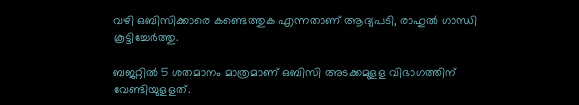വഴി ഒബിസിക്കാരെ കണ്ടെത്തുക എന്നതാണ് ആദ്യപടി, രാഹുല്‍ ഗാന്ധി കൂട്ടിച്ചേര്‍ത്തു.

ബജറ്റില്‍ 5 ശതമാനം മാത്രമാണ് ഒബിസി അടക്കമുളള വിഭാഗത്തിന് വേണ്ടിയുളളത്.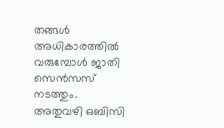തങ്ങള്‍ അധികാരത്തില്‍ വരുമ്പോള്‍ ജാതി സെന്‍സസ് നടത്തും. അതുവഴി ഒബിസി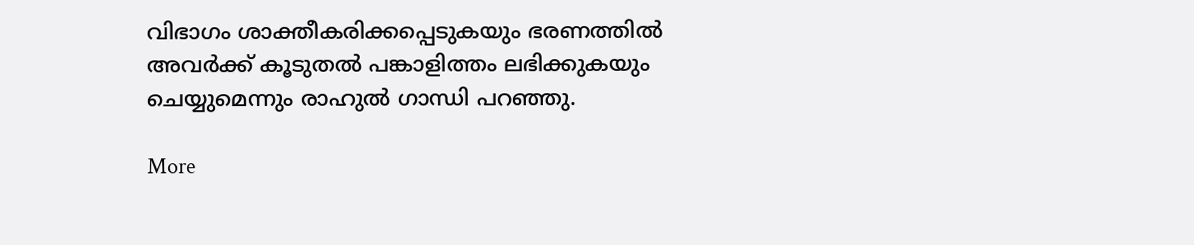വിഭാഗം ശാക്തീകരിക്കപ്പെടുകയും ഭരണത്തില്‍ അവര്‍ക്ക് കൂടുതല്‍ പങ്കാളിത്തം ലഭിക്കുകയും ചെയ്യുമെന്നും രാഹുല്‍ ഗാന്ധി പറഞ്ഞു.

More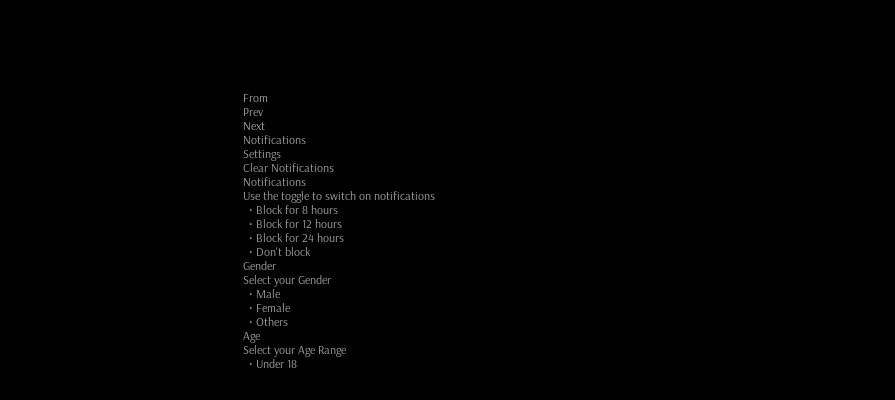From
Prev
Next
Notifications
Settings
Clear Notifications
Notifications
Use the toggle to switch on notifications
  • Block for 8 hours
  • Block for 12 hours
  • Block for 24 hours
  • Don't block
Gender
Select your Gender
  • Male
  • Female
  • Others
Age
Select your Age Range
  • Under 18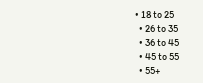• 18 to 25
  • 26 to 35
  • 36 to 45
  • 45 to 55
  • 55+